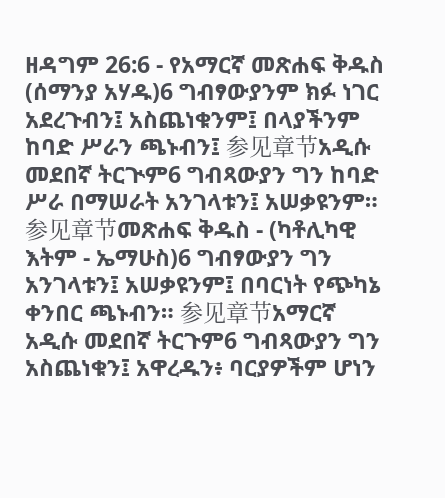ዘዳግም 26:6 - የአማርኛ መጽሐፍ ቅዱስ (ሰማንያ አሃዱ)6 ግብፃውያንም ክፉ ነገር አደረጉብን፤ አስጨነቁንም፤ በላያችንም ከባድ ሥራን ጫኑብን፤ 参见章节አዲሱ መደበኛ ትርጒም6 ግብጻውያን ግን ከባድ ሥራ በማሠራት አንገላቱን፤ አሠቃዩንም። 参见章节መጽሐፍ ቅዱስ - (ካቶሊካዊ እትም - ኤማሁስ)6 ግብፃውያን ግን አንገላቱን፤ አሠቃዩንም፤ በባርነት የጭካኔ ቀንበር ጫኑብን። 参见章节አማርኛ አዲሱ መደበኛ ትርጉም6 ግብጻውያን ግን አስጨነቁን፤ አዋረዱን፥ ባርያዎችም ሆነን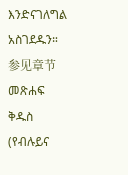እንድናገለግል አስገደዱን። 参见章节መጽሐፍ ቅዱስ (የብሉይና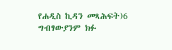የሐዲስ ኪዳን መጻሕፍት)6 ግብፃውያንም ክፉ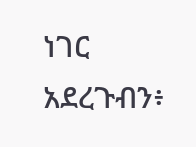ነገር አደረጉብን፥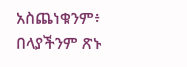አስጨነቁንም፥ በላያችንም ጽኑ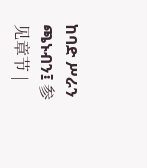ከባድ ሥራን ጫኑብን፤ 参见章节 |